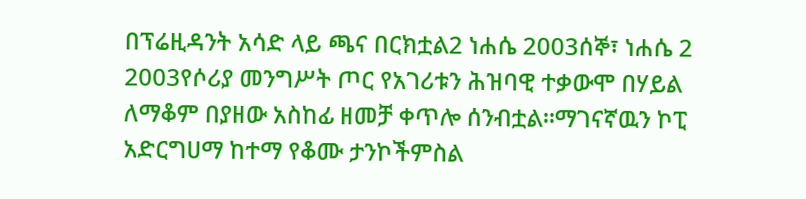በፕሬዚዳንት አሳድ ላይ ጫና በርክቷል2 ነሐሴ 2003ሰኞ፣ ነሐሴ 2 2003የሶሪያ መንግሥት ጦር የአገሪቱን ሕዝባዊ ተቃውሞ በሃይል ለማቆም በያዘው አስከፊ ዘመቻ ቀጥሎ ሰንብቷል።ማገናኛዉን ኮፒ አድርግሀማ ከተማ የቆሙ ታንኮችምስል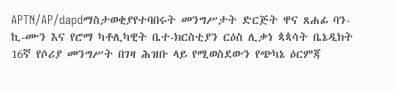APTN/AP/dapdማስታወቂያየተባበሩት መንግሥታት ድርጅት ዋና ጸሐፊ ባን-ኪ-ሙን እና የሮማ ካቶሊካዊት ቤተ-ክርስቲያን ርዕስ ሊቃነ ጳጳሳት ቤኔዲክት 16ኛ የሶሪያ መንግሥት በገዛ ሕዝቡ ላይ የሚወስደውን የጭካኔ ዕርምጃ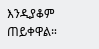እንዲያቆም ጠይቀዋል።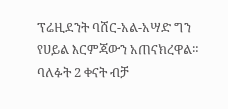ፕሬዚደንት ባሸር-አል-አሣድ ግን የሀይል እርምጃውን አጠናክረዋል። ባለፉት 2 ቀናት ብቻ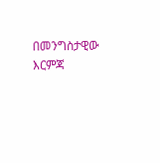በመንግስታዊው እርምጃ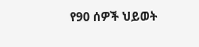የ90 ሰዎች ህይወት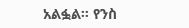አልፏል። የንስ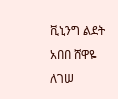ቪኒንግ ልደት አበበ ሸዋዬ ለገሠ